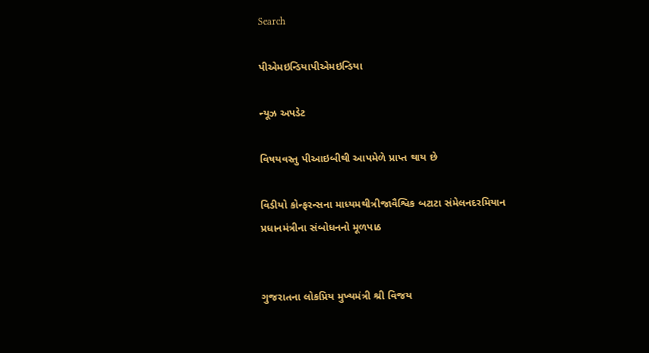Search

પીએમઇન્ડિયાપીએમઇન્ડિયા

ન્યૂઝ અપડેટ

વિષયવસ્તુ પીઆઇબીથી આપમેળે પ્રાપ્ત થાય છે

વિડીયો કોન્ફરન્સના માધ્યમથીત્રીજાવૈશ્વિક બટાટા સંમેલનદરમિયાન પ્રધાનમંત્રીના સંબોધનનો મૂળપાઠ


ગુજરાતના લોકપ્રિય મુખ્યમંત્રી શ્રી વિજય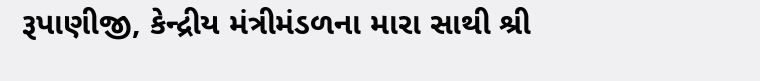રૂપાણીજી, કેન્દ્રીય મંત્રીમંડળના મારા સાથી શ્રી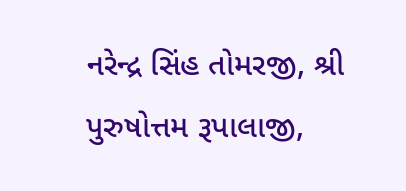નરેન્દ્ર સિંહ તોમરજી, શ્રી પુરુષોત્તમ રૂપાલાજી,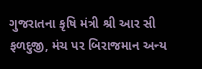ગુજરાતના કૃષિ મંત્રી શ્રી આર સી ફળદુજી, મંચ પર બિરાજમાન અન્ય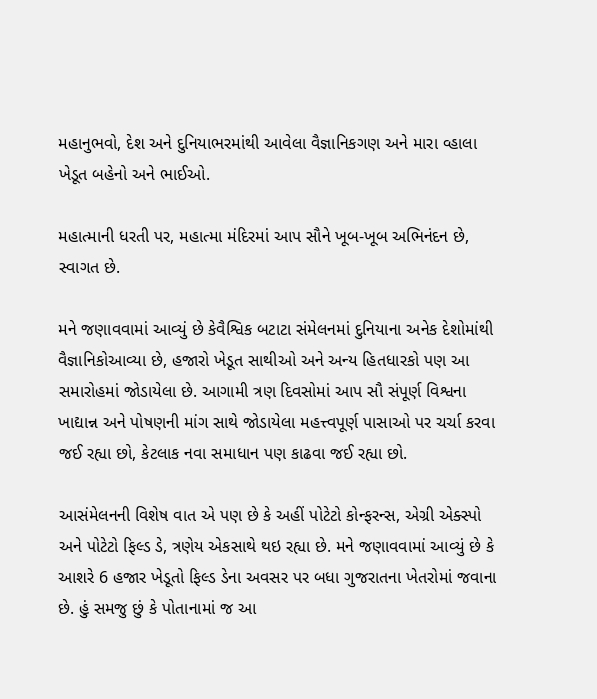મહાનુભવો, દેશ અને દુનિયાભરમાંથી આવેલા વૈજ્ઞાનિકગણ અને મારા વ્હાલા ખેડૂત બહેનો અને ભાઈઓ.

મહાત્માની ધરતી પર, મહાત્મા મંદિરમાં આપ સૌને ખૂબ-ખૂબ અભિનંદન છે, સ્વાગત છે.

મને જણાવવામાં આવ્યું છે કેવૈશ્વિક બટાટા સંમેલનમાં દુનિયાના અનેક દેશોમાંથી વૈજ્ઞાનિકોઆવ્યા છે, હજારો ખેડૂત સાથીઓ અને અન્ય હિતધારકો પણ આ સમારોહમાં જોડાયેલા છે. આગામી ત્રણ દિવસોમાં આપ સૌ સંપૂર્ણ વિશ્વના ખાદ્યાન્ન અને પોષણની માંગ સાથે જોડાયેલા મહત્ત્વપૂર્ણ પાસાઓ પર ચર્ચા કરવા જઈ રહ્યા છો, કેટલાક નવા સમાધાન પણ કાઢવા જઈ રહ્યા છો.

આસંમેલનની વિશેષ વાત એ પણ છે કે અહીં પોટેટો કોન્ફરન્સ, એગ્રી એક્સ્પો અને પોટેટો ફિલ્ડ ડે, ત્રણેય એકસાથે થઇ રહ્યા છે. મને જણાવવામાં આવ્યું છે કે આશરે 6 હજાર ખેડૂતો ફિલ્ડ ડેના અવસર પર બધા ગુજરાતના ખેતરોમાં જવાના છે. હું સમજુ છું કે પોતાનામાં જ આ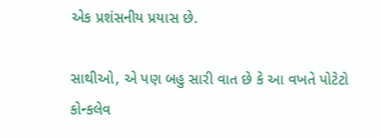એક પ્રશંસનીય પ્રયાસ છે.

સાથીઓ, એ પણ બહુ સારી વાત છે કે આ વખતે પોટેટો કોન્કલેવ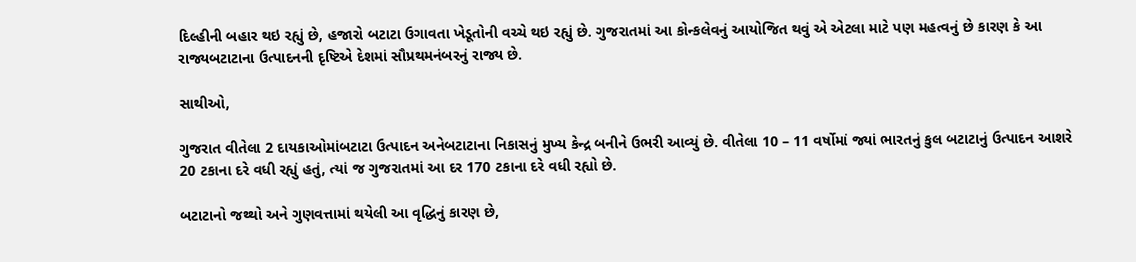દિલ્હીની બહાર થઇ રહ્યું છે, હજારો બટાટા ઉગાવતા ખેડૂતોની વચ્ચે થઇ રહ્યું છે. ગુજરાતમાં આ કોન્કલેવનું આયોજિત થવું એ એટલા માટે પણ મહત્વનું છે કારણ કે આ રાજ્યબટાટાના ઉત્પાદનની દૃષ્ટિએ દેશમાં સૌપ્રથમનંબરનું રાજ્ય છે.

સાથીઓ,

ગુજરાત વીતેલા 2 દાયકાઓમાંબટાટા ઉત્પાદન અનેબટાટાના નિકાસનું મુખ્ય કેન્દ્ર બનીને ઉભરી આવ્યું છે. વીતેલા 10 – 11 વર્ષોમાં જ્યાં ભારતનું કુલ બટાટાનું ઉત્પાદન આશરે 20 ટકાના દરે વધી રહ્યું હતું, ત્યાં જ ગુજરાતમાં આ દર 170 ટકાના દરે વધી રહ્યો છે.

બટાટાનો જથ્થો અને ગુણવત્તામાં થયેલી આ વૃદ્ધિનું કારણ છે,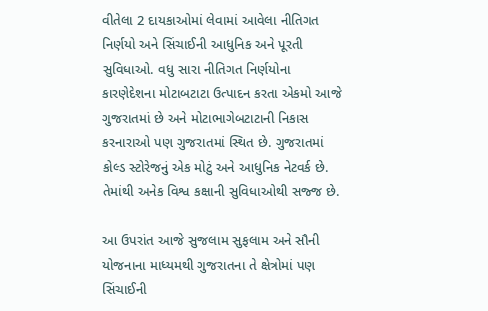વીતેલા 2 દાયકાઓમાં લેવામાં આવેલા નીતિગત નિર્ણયો અને સિંચાઈની આધુનિક અને પૂરતી સુવિધાઓ. વધુ સારા નીતિગત નિર્ણયોના કારણેદેશના મોટાબટાટા ઉત્પાદન કરતા એકમો આજે ગુજરાતમાં છે અને મોટાભાગેબટાટાની નિકાસ કરનારાઓ પણ ગુજરાતમાં સ્થિત છે. ગુજરાતમાં કોલ્ડ સ્ટોરેજનું એક મોટું અને આધુનિક નેટવર્ક છે. તેમાંથી અનેક વિશ્વ કક્ષાની સુવિધાઓથી સજ્જ છે.

આ ઉપરાંત આજે સુજલામ સુફલામ અને સૌની યોજનાના માધ્યમથી ગુજરાતના તે ક્ષેત્રોમાં પણ સિંચાઈની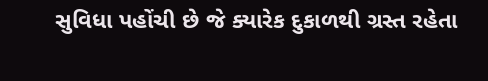સુવિધા પહોંચી છે જે ક્યારેક દુકાળથી ગ્રસ્ત રહેતા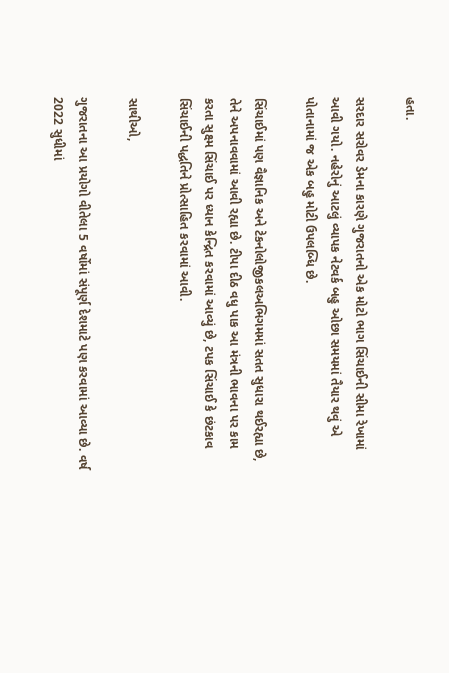હતા.

સરદાર સરોવર ડેમના કારણે ગુજરાતનો એક મોટો ભાગ સિંચાઈની સીમા રેખામાં આવી ગયો. નહેરોનું આટલું વ્યાપક નેટવર્ક બહુ ઓછા સમયમાં તૈયાર થવું એ પોતાનામાં જ એક બહુ મોટી ઉપલબ્ધિ છે.

સિંચાઈમાં પણ વૈજ્ઞાનિક અને ટેકનોલોજીકલઅભિગમમાં સતત સુધારા થઈરહ્યા છે, તેને અપનાવવામાં આવી રહ્યા છે. ટીપા દીઠ વધુ પાક આ મંત્રની ભાવના પર કામ કરતા સુક્ષ્મ સિંચાઈ પર ધ્યાન કેન્દ્રિત કરવામાં આવ્યું છે, ટપક સિંચાઈ કે છંટકાવ સિંચાઈની પદ્ધતિને પ્રોત્સાહિત કરવામાં આવી.

સાથીઓ,

ગુજરાતના આ પ્રયોગો વીતેલા 5 વર્ષોમાં સંપૂર્ણ દેશમાટે પણ કરવામાં આવ્યા છે. વર્ષ 2022 સુધીમાં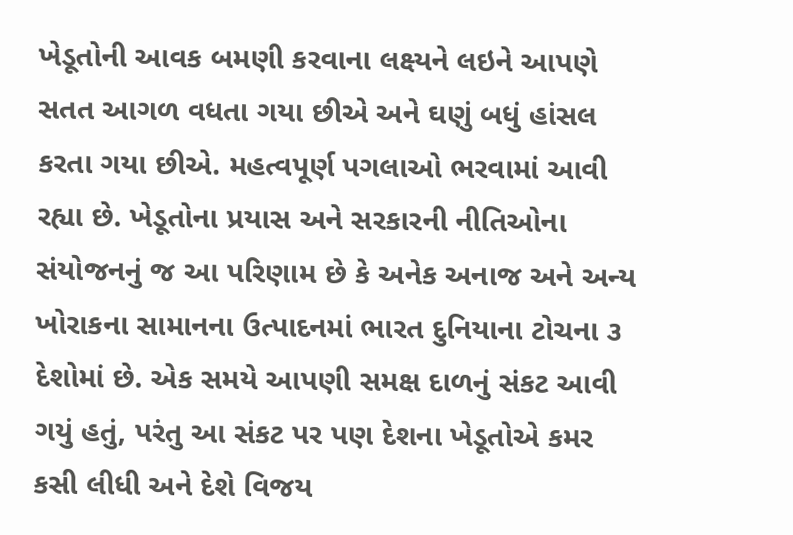ખેડૂતોની આવક બમણી કરવાના લક્ષ્યને લઇને આપણે સતત આગળ વધતા ગયા છીએ અને ઘણું બધું હાંસલ કરતા ગયા છીએ. મહત્વપૂર્ણ પગલાઓ ભરવામાં આવી રહ્યા છે. ખેડૂતોના પ્રયાસ અને સરકારની નીતિઓના સંયોજનનું જ આ પરિણામ છે કે અનેક અનાજ અને અન્ય ખોરાકના સામાનના ઉત્પાદનમાં ભારત દુનિયાના ટોચના ૩ દેશોમાં છે. એક સમયે આપણી સમક્ષ દાળનું સંકટ આવી ગયું હતું, પરંતુ આ સંકટ પર પણ દેશના ખેડૂતોએ કમર કસી લીધી અને દેશે વિજય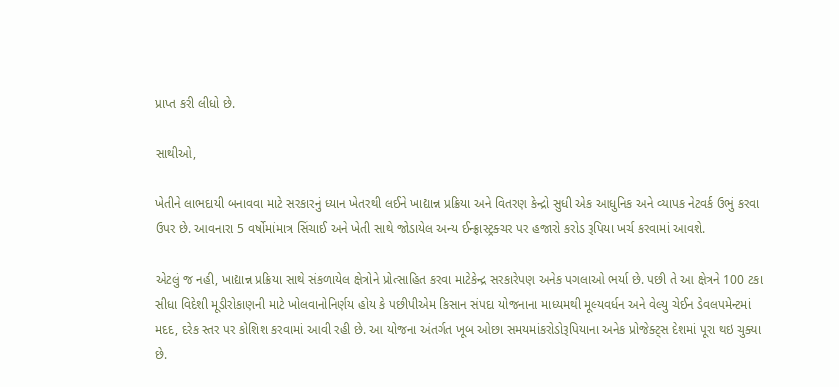પ્રાપ્ત કરી લીધો છે.

સાથીઓ,

ખેતીને લાભદાયી બનાવવા માટે સરકારનું ધ્યાન ખેતરથી લઈને ખાદ્યાન્ન પ્રક્રિયા અને વિતરણ કેન્દ્રો સુધી એક આધુનિક અને વ્યાપક નેટવર્ક ઉભું કરવા ઉપર છે. આવનારા 5 વર્ષોમાંમાત્ર સિંચાઈ અને ખેતી સાથે જોડાયેલ અન્ય ઈન્ફ્રાસ્ટ્રક્ચર પર હજારો કરોડ રૂપિયા ખર્ચ કરવામાં આવશે.

એટલું જ નહી, ખાદ્યાન્ન પ્રક્રિયા સાથે સંકળાયેલ ક્ષેત્રોને પ્રોત્સાહિત કરવા માટેકેન્દ્ર સરકારેપણ અનેક પગલાઓ ભર્યા છે. પછી તે આ ક્ષેત્રને 100 ટકા સીધા વિદેશી મૂડીરોકાણની માટે ખોલવાનોનિર્ણય હોય કે પછીપીએમ કિસાન સંપદા યોજનાના માધ્યમથી મૂલ્યવર્ધન અને વેલ્યુ ચેઈન ડેવલપમેન્ટમાં મદદ, દરેક સ્તર પર કોશિશ કરવામાં આવી રહી છે. આ યોજના અંતર્ગત ખૂબ ઓછા સમયમાંકરોડોરૂપિયાના અનેક પ્રોજેક્ટ્સ દેશમાં પૂરા થઇ ચુક્યા છે.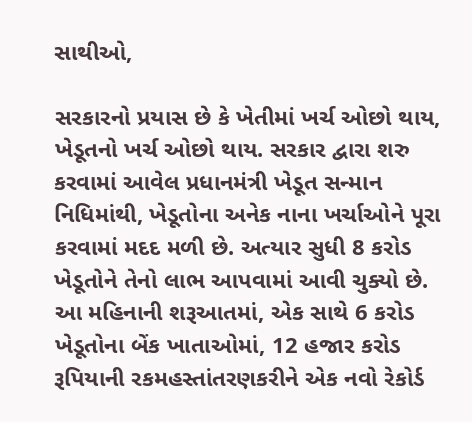સાથીઓ,

સરકારનો પ્રયાસ છે કે ખેતીમાં ખર્ચ ઓછો થાય, ખેડૂતનો ખર્ચ ઓછો થાય. સરકાર દ્વારા શરુ કરવામાં આવેલ પ્રધાનમંત્રી ખેડૂત સન્માન નિધિમાંથી, ખેડૂતોના અનેક નાના ખર્ચાઓને પૂરા કરવામાં મદદ મળી છે. અત્યાર સુધી 8 કરોડ ખેડૂતોને તેનો લાભ આપવામાં આવી ચુક્યો છે. આ મહિનાની શરૂઆતમાં, એક સાથે 6 કરોડ ખેડૂતોના બેંક ખાતાઓમાં, 12 હજાર કરોડ રૂપિયાની રકમહસ્તાંતરણકરીને એક નવો રેકોર્ડ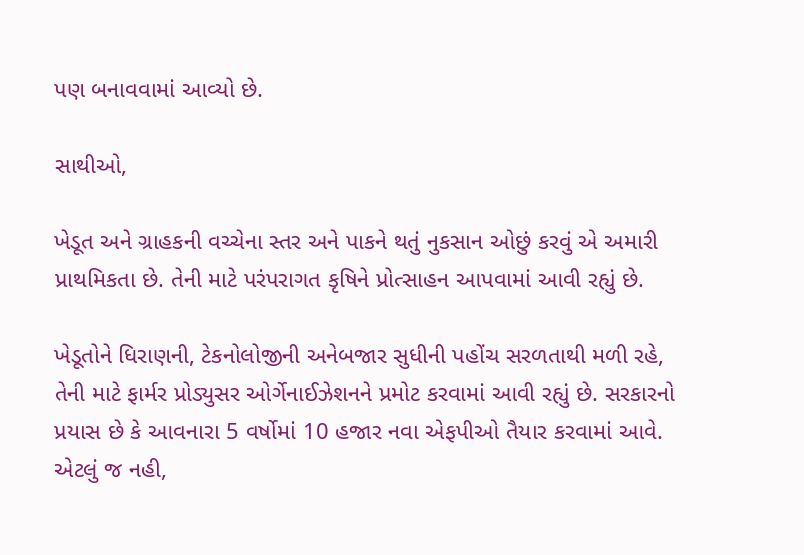પણ બનાવવામાં આવ્યો છે.

સાથીઓ,

ખેડૂત અને ગ્રાહકની વચ્ચેના સ્તર અને પાકને થતું નુકસાન ઓછું કરવું એ અમારી પ્રાથમિકતા છે. તેની માટે પરંપરાગત કૃષિને પ્રોત્સાહન આપવામાં આવી રહ્યું છે.

ખેડૂતોને ધિરાણની, ટેકનોલોજીની અનેબજાર સુધીની પહોંચ સરળતાથી મળી રહે, તેની માટે ફાર્મર પ્રોડ્યુસર ઓર્ગેનાઈઝેશનને પ્રમોટ કરવામાં આવી રહ્યું છે. સરકારનો પ્રયાસ છે કે આવનારા 5 વર્ષોમાં 10 હજાર નવા એફપીઓ તૈયાર કરવામાં આવે. એટલું જ નહી,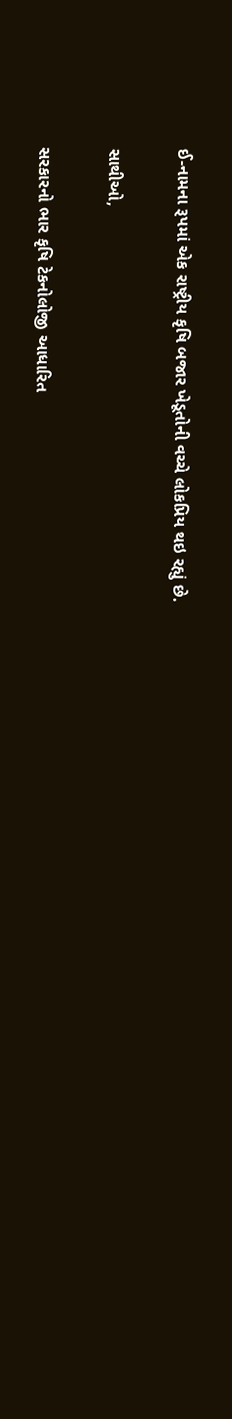ઈ-નામના રૂપમાં એક રાષ્ટ્રીય કૃષિ બજાર ખેડૂતોની વચ્ચે લોકપ્રિય થઇ રહ્યું છે.

સાથીઓ,

સરકારનો ભાર કૃષિ ટેકનોલોજી આધારિત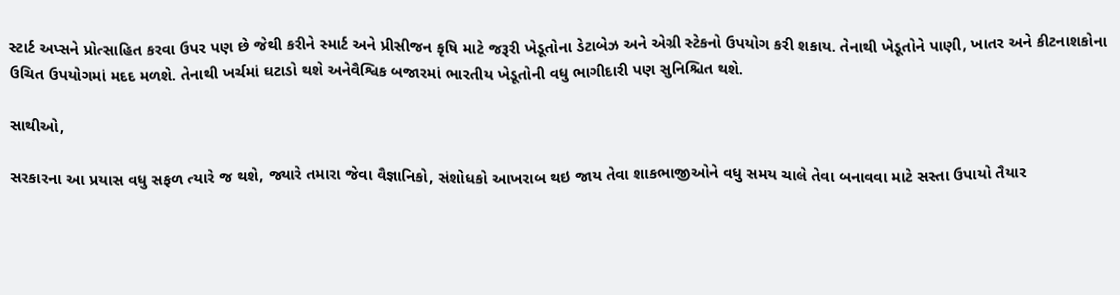સ્ટાર્ટ અપ્સને પ્રોત્સાહિત કરવા ઉપર પણ છે જેથી કરીને સ્માર્ટ અને પ્રીસીજન કૃષિ માટે જરૂરી ખેડૂતોના ડેટાબેઝ અને એગ્રી સ્ટેકનો ઉપયોગ કરી શકાય. તેનાથી ખેડૂતોને પાણી, ખાતર અને કીટનાશકોના ઉચિત ઉપયોગમાં મદદ મળશે. તેનાથી ખર્ચમાં ઘટાડો થશે અનેવૈશ્વિક બજારમાં ભારતીય ખેડૂતોની વધુ ભાગીદારી પણ સુનિશ્ચિત થશે.

સાથીઓ,

સરકારના આ પ્રયાસ વધુ સફળ ત્યારે જ થશે, જ્યારે તમારા જેવા વૈજ્ઞાનિકો, સંશોધકો આખરાબ થઇ જાય તેવા શાકભાજીઓને વધુ સમય ચાલે તેવા બનાવવા માટે સસ્તા ઉપાયો તૈયાર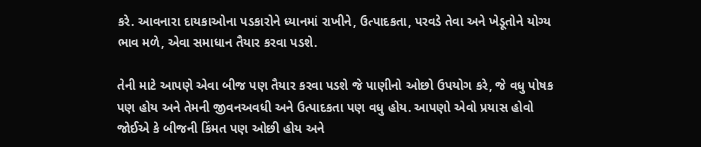કરે. આવનારા દાયકાઓના પડકારોને ધ્યાનમાં રાખીને, ઉત્પાદકતા, પરવડે તેવા અને ખેડૂતોને યોગ્ય ભાવ મળે, એવા સમાધાન તૈયાર કરવા પડશે.

તેની માટે આપણે એવા બીજ પણ તૈયાર કરવા પડશે જે પાણીનો ઓછો ઉપયોગ કરે, જે વધુ પોષક પણ હોય અને તેમની જીવનઅવધી અને ઉત્પાદકતા પણ વધુ હોય. આપણો એવો પ્રયાસ હોવો જોઈએ કે બીજની કિંમત પણ ઓછી હોય અને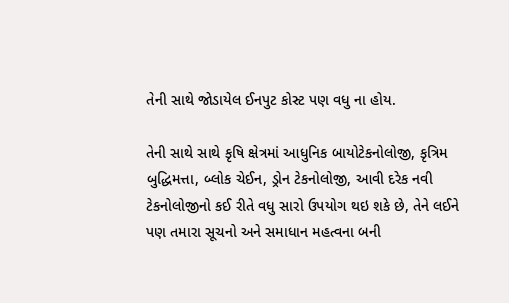તેની સાથે જોડાયેલ ઈનપુટ કોસ્ટ પણ વધુ ના હોય.

તેની સાથે સાથે કૃષિ ક્ષેત્રમાં આધુનિક બાયોટેકનોલોજી, કૃત્રિમ બુદ્ધિમત્તા, બ્લોક ચેઈન, ડ્રોન ટેકનોલોજી, આવી દરેક નવી ટેકનોલોજીનો કઈ રીતે વધુ સારો ઉપયોગ થઇ શકે છે, તેને લઈને પણ તમારા સૂચનો અને સમાધાન મહત્વના બની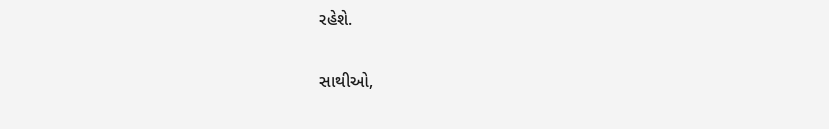રહેશે.

સાથીઓ,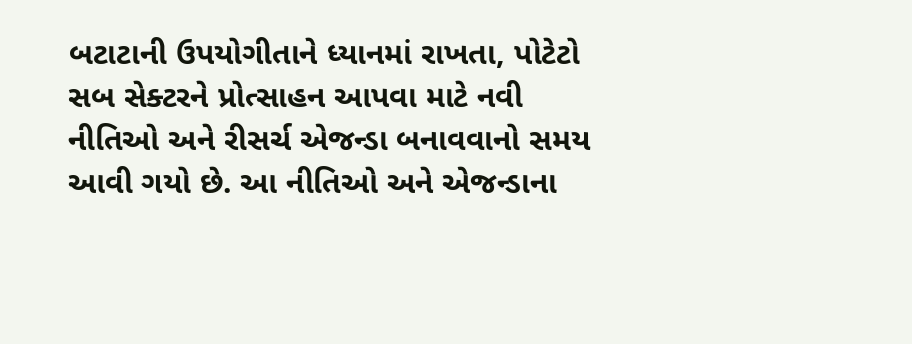બટાટાની ઉપયોગીતાને ધ્યાનમાં રાખતા, પોટેટો સબ સેક્ટરને પ્રોત્સાહન આપવા માટે નવી નીતિઓ અને રીસર્ચ એજન્ડા બનાવવાનો સમય આવી ગયો છે. આ નીતિઓ અને એજન્ડાના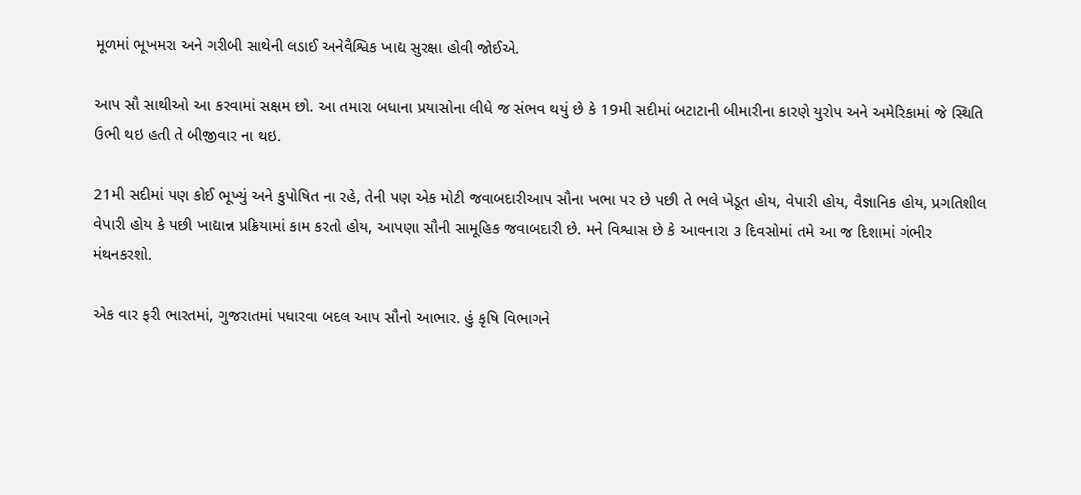મૂળમાં ભૂખમરા અને ગરીબી સાથેની લડાઈ અનેવૈશ્વિક ખાદ્ય સુરક્ષા હોવી જોઈએ.

આપ સૌ સાથીઓ આ કરવામાં સક્ષમ છો. આ તમારા બધાના પ્રયાસોના લીધે જ સંભવ થયું છે કે 19મી સદીમાં બટાટાની બીમારીના કારણે યુરોપ અને અમેરિકામાં જે સ્થિતિ ઉભી થઇ હતી તે બીજીવાર ના થઇ.

21મી સદીમાં પણ કોઈ ભૂખ્યું અને કુપોષિત ના રહે, તેની પણ એક મોટી જવાબદારીઆપ સૌના ખભા પર છે પછી તે ભલે ખેડૂત હોય, વેપારી હોય, વૈજ્ઞાનિક હોય, પ્રગતિશીલ વેપારી હોય કે પછી ખાદ્યાન્ન પ્રક્રિયામાં કામ કરતો હોય, આપણા સૌની સામૂહિક જવાબદારી છે. મને વિશ્વાસ છે કે આવનારા ૩ દિવસોમાં તમે આ જ દિશામાં ગંભીર મંથનકરશો.

એક વાર ફરી ભારતમાં, ગુજરાતમાં પધારવા બદલ આપ સૌનો આભાર. હું કૃષિ વિભાગને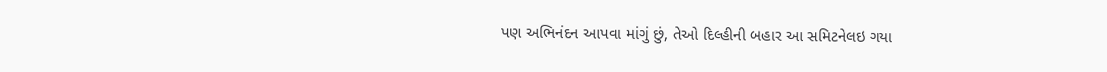પણ અભિનંદન આપવા માંગું છું, તેઓ દિલ્હીની બહાર આ સમિટનેલઇ ગયા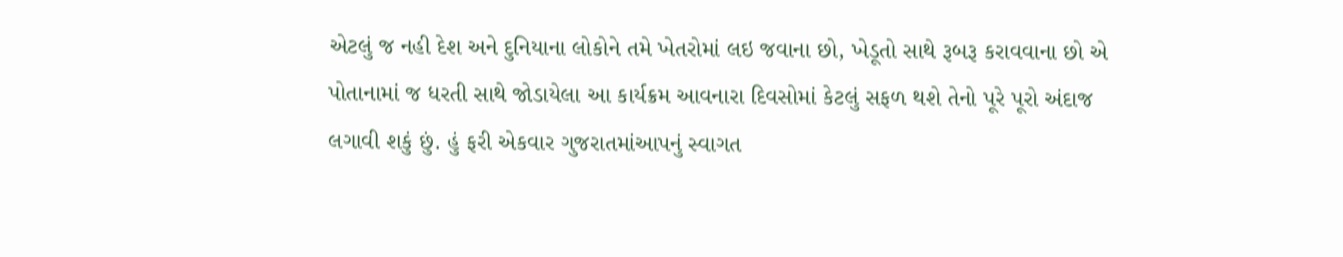એટલું જ નહી દેશ અને દુનિયાના લોકોને તમે ખેતરોમાં લઇ જવાના છો, ખેડૂતો સાથે રૂબરૂ કરાવવાના છો એ પોતાનામાં જ ધરતી સાથે જોડાયેલા આ કાર્યક્રમ આવનારા દિવસોમાં કેટલું સફળ થશે તેનો પૂરે પૂરો અંદાજ લગાવી શકું છું. હું ફરી એકવાર ગુજરાતમાંઆપનું સ્વાગત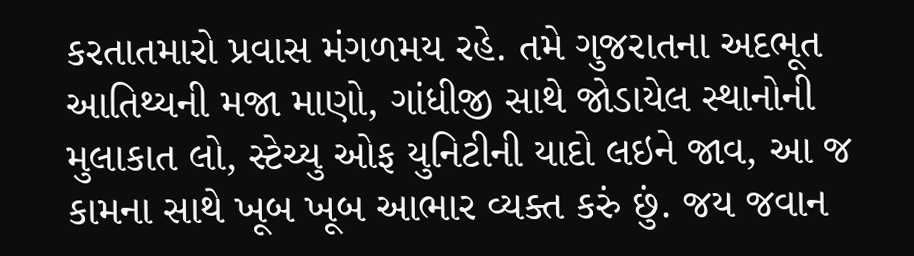કરતાતમારો પ્રવાસ મંગળમય રહે. તમે ગુજરાતના અદભૂત આતિથ્યની મજા માણો, ગાંધીજી સાથે જોડાયેલ સ્થાનોની મુલાકાત લો, સ્ટેચ્યુ ઓફ યુનિટીની યાદો લઇને જાવ, આ જ કામના સાથે ખૂબ ખૂબ આભાર વ્યક્ત કરું છું. જય જવાન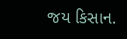જય કિસાન.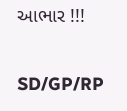આભાર !!!

SD/GP/RP